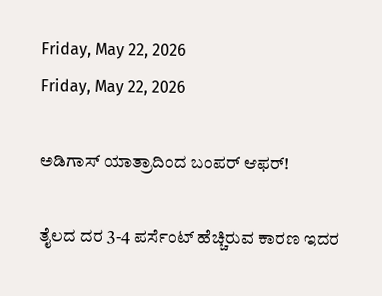Friday, May 22, 2026
Friday, May 22, 2026

ಅಡಿಗಾಸ್‌ ಯಾತ್ರಾದಿಂದ ಬಂಪರ್‌ ಆಫರ್!

ತೈಲದ ದರ 3-4 ಪರ್ಸೆಂಟ್‌ ಹೆಚ್ಚಿರುವ ಕಾರಣ ಇದರ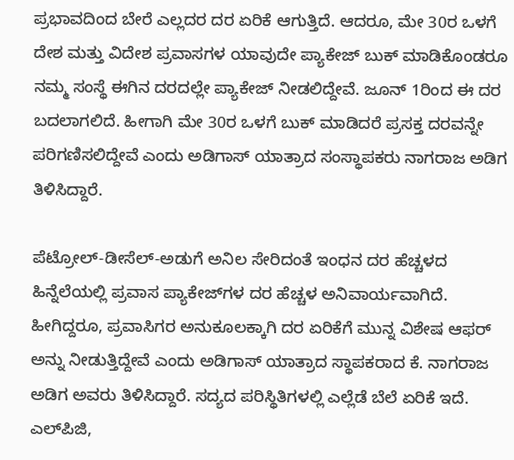ಪ್ರಭಾವದಿಂದ ಬೇರೆ ಎಲ್ಲದರ ದರ ಏರಿಕೆ ಆಗುತ್ತಿದೆ. ಆದರೂ, ಮೇ 30ರ ಒಳಗೆ ದೇಶ ಮತ್ತು ವಿದೇಶ ಪ್ರವಾಸಗಳ ಯಾವುದೇ ಪ್ಯಾಕೇಜ್‌ ಬುಕ್‌ ಮಾಡಿಕೊಂಡರೂ ನಮ್ಮ ಸಂಸ್ಥೆ ಈಗಿನ ದರದಲ್ಲೇ ಪ್ಯಾಕೇಜ್‌ ನೀಡಲಿದ್ದೇವೆ. ಜೂನ್ 1ರಿಂದ ಈ ದರ ಬದಲಾಗಲಿದೆ. ಹೀಗಾಗಿ ಮೇ 30ರ ಒಳಗೆ ಬುಕ್‌ ಮಾಡಿದರೆ ಪ್ರಸಕ್ತ ದರವನ್ನೇ ಪರಿಗಣಿಸಲಿದ್ದೇವೆ ಎಂದು ಅಡಿಗಾಸ್‌ ಯಾತ್ರಾದ ಸಂಸ್ಥಾಪಕರು ನಾಗರಾಜ ಅಡಿಗ ತಿಳಿಸಿದ್ದಾರೆ.

ಪೆಟ್ರೋಲ್-ಡೀಸೆಲ್-ಅಡುಗೆ ಅನಿಲ ಸೇರಿದಂತೆ ಇಂಧನ ದರ ಹೆಚ್ಚಳದ ಹಿನ್ನೆಲೆಯಲ್ಲಿ ಪ್ರವಾಸ ಪ್ಯಾಕೇಜ್‌ಗಳ ದರ ಹೆಚ್ಚಳ ಅನಿವಾರ್ಯವಾಗಿದೆ. ಹೀಗಿದ್ದರೂ, ಪ್ರವಾಸಿಗರ ಅನುಕೂಲಕ್ಕಾಗಿ ದರ ಏರಿಕೆಗೆ ಮುನ್ನ ವಿಶೇಷ ಆಫರ್‌ ಅನ್ನು ನೀಡುತ್ತಿದ್ದೇವೆ ಎಂದು ಅಡಿಗಾಸ್‌ ಯಾತ್ರಾದ ಸ್ಥಾಪಕರಾದ ಕೆ. ನಾಗರಾಜ ಅಡಿಗ ಅವರು ತಿಳಿಸಿದ್ದಾರೆ. ಸದ್ಯದ ಪರಿಸ್ಥಿತಿಗಳಲ್ಲಿ ಎಲ್ಲೆಡೆ ಬೆಲೆ ಏರಿಕೆ ಇದೆ. ಎಲ್‌ಪಿಜಿ,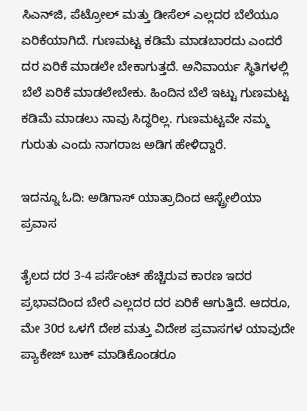ಸಿಎನ್‌ಜಿ, ಪೆಟ್ರೋಲ್‌ ಮತ್ತು ಡೀಸೆಲ್‌ ಎಲ್ಲದರ ಬೆಲೆಯೂ ಏರಿಕೆಯಾಗಿದೆ. ಗುಣಮಟ್ಟ ಕಡಿಮೆ ಮಾಡಬಾರದು ಎಂದರೆ ದರ ಏರಿಕೆ ಮಾಡಲೇ ಬೇಕಾಗುತ್ತದೆ. ಅನಿವಾರ್ಯ ಸ್ಥಿತಿಗಳಲ್ಲಿ ಬೆಲೆ ಏರಿಕೆ ಮಾಡಲೇಬೇಕು. ಹಿಂದಿನ ಬೆಲೆ ಇಟ್ಟು ಗುಣಮಟ್ಟ ಕಡಿಮೆ ಮಾಡಲು ನಾವು ಸಿದ್ಧರಿಲ್ಲ. ಗುಣಮಟ್ಟವೇ ನಮ್ಮ ಗುರುತು ಎಂದು ನಾಗರಾಜ ಅಡಿಗ ಹೇಳಿದ್ದಾರೆ.

ಇದನ್ನೂ ಓದಿ: ಅಡಿಗಾಸ್‌ ಯಾತ್ರಾದಿಂದ ಆಸ್ಟ್ರೇಲಿಯಾ ಪ್ರವಾಸ

ತೈಲದ ದರ 3-4 ಪರ್ಸೆಂಟ್‌ ಹೆಚ್ಚಿರುವ ಕಾರಣ ಇದರ ಪ್ರಭಾವದಿಂದ ಬೇರೆ ಎಲ್ಲದರ ದರ ಏರಿಕೆ ಆಗುತ್ತಿದೆ. ಆದರೂ, ಮೇ 30ರ ಒಳಗೆ ದೇಶ ಮತ್ತು ವಿದೇಶ ಪ್ರವಾಸಗಳ ಯಾವುದೇ ಪ್ಯಾಕೇಜ್‌ ಬುಕ್‌ ಮಾಡಿಕೊಂಡರೂ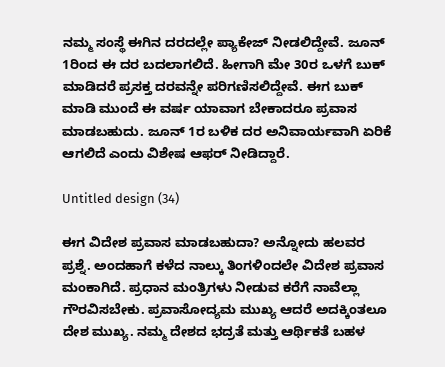ನಮ್ಮ ಸಂಸ್ಥೆ ಈಗಿನ ದರದಲ್ಲೇ ಪ್ಯಾಕೇಜ್‌ ನೀಡಲಿದ್ದೇವೆ. ಜೂನ್ 1ರಿಂದ ಈ ದರ ಬದಲಾಗಲಿದೆ. ಹೀಗಾಗಿ ಮೇ 30ರ ಒಳಗೆ ಬುಕ್‌ ಮಾಡಿದರೆ ಪ್ರಸಕ್ತ ದರವನ್ನೇ ಪರಿಗಣಿಸಲಿದ್ದೇವೆ. ಈಗ ಬುಕ್‌ ಮಾಡಿ ಮುಂದೆ ಈ ವರ್ಷ ಯಾವಾಗ ಬೇಕಾದರೂ ಪ್ರವಾಸ ಮಾಡಬಹುದು. ಜೂನ್ 1ರ ಬಳಿಕ ದರ ಅನಿವಾರ್ಯವಾಗಿ ಏರಿಕೆ ಆಗಲಿದೆ ಎಂದು ವಿಶೇಷ ಆಫರ್‌ ನೀಡಿದ್ದಾರೆ.

Untitled design (34)

ಈಗ ವಿದೇಶ ಪ್ರವಾಸ ಮಾಡಬಹುದಾ? ಅನ್ನೋದು ಹಲವರ ಪ್ರಶ್ನೆ. ಅಂದಹಾಗೆ ಕಳೆದ ನಾಲ್ಕು ತಿಂಗಳಿಂದಲೇ ವಿದೇಶ ಪ್ರವಾಸ ಮಂಕಾಗಿದೆ. ಪ್ರಧಾನ ಮಂತ್ರಿಗಳು ನೀಡುವ ಕರೆಗೆ ನಾವೆಲ್ಲಾ ಗೌರವಿಸಬೇಕು. ಪ್ರವಾಸೋದ್ಯಮ ಮುಖ್ಯ ಆದರೆ ಅದಕ್ಕಿಂತಲೂ ದೇಶ ಮುಖ್ಯ. ನಮ್ಮ ದೇಶದ ಭದ್ರತೆ ಮತ್ತು ಆರ್ಥಿಕತೆ ಬಹಳ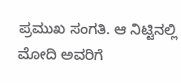ಪ್ರಮುಖ ಸಂಗತಿ. ಆ ನಿಟ್ಟಿನಲ್ಲಿ ಮೋದಿ ಅವರಿಗೆ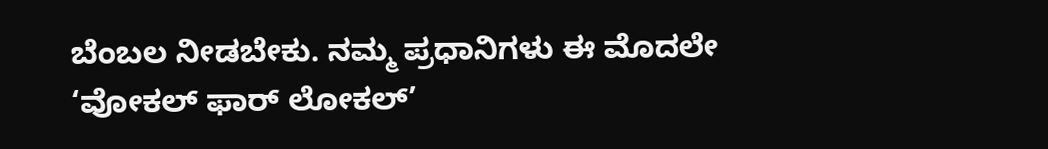ಬೆಂಬಲ ನೀಡಬೇಕು. ನಮ್ಮ ಪ್ರಧಾನಿಗಳು ಈ ಮೊದಲೇ ‘ವೋಕಲ್‌ ಫಾರ್‌ ಲೋಕಲ್‌’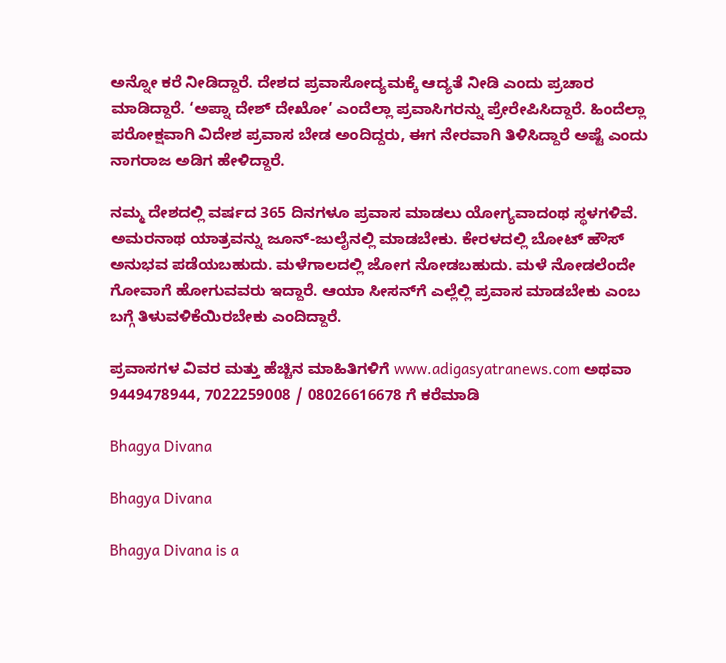ಅನ್ನೋ ಕರೆ ನೀಡಿದ್ದಾರೆ. ದೇಶದ ಪ್ರವಾಸೋದ್ಯಮಕ್ಕೆ ಆದ್ಯತೆ ನೀಡಿ ಎಂದು ಪ್ರಚಾರ ಮಾಡಿದ್ದಾರೆ. ‘ಅಪ್ನಾ ದೇಶ್‌ ದೇಖೋ’ ಎಂದೆಲ್ಲಾ ಪ್ರವಾಸಿಗರನ್ನು ಪ್ರೇರೇಪಿಸಿದ್ದಾರೆ. ಹಿಂದೆಲ್ಲಾ ಪರೋಕ್ಷವಾಗಿ ವಿದೇಶ ಪ್ರವಾಸ ಬೇಡ ಅಂದಿದ್ದರು, ಈಗ ನೇರವಾಗಿ ತಿಳಿಸಿದ್ದಾರೆ ಅಷ್ಟೆ ಎಂದು ನಾಗರಾಜ ಅಡಿಗ ಹೇಳಿದ್ದಾರೆ.

ನಮ್ಮ ದೇಶದಲ್ಲಿ ವರ್ಷದ 365 ದಿನಗಳೂ ಪ್ರವಾಸ ಮಾಡಲು ಯೋಗ್ಯವಾದಂಥ ಸ್ಥಳಗಳಿವೆ. ಅಮರನಾಥ ಯಾತ್ರವನ್ನು ಜೂನ್‌-ಜುಲೈನಲ್ಲಿ ಮಾಡಬೇಕು. ಕೇರಳದಲ್ಲಿ ಬೋಟ್‌ ಹೌಸ್ ಅನುಭವ ಪಡೆಯಬಹುದು. ಮಳೆಗಾಲದಲ್ಲಿ ಜೋಗ ನೋಡಬಹುದು. ಮಳೆ ನೋಡಲೆಂದೇ ಗೋವಾಗೆ ಹೋಗುವವರು ಇದ್ದಾರೆ. ಆಯಾ ಸೀಸನ್‌ಗೆ ಎಲ್ಲೆಲ್ಲಿ ಪ್ರವಾಸ ಮಾಡಬೇಕು ಎಂಬ ಬಗ್ಗೆ ತಿಳುವಳಿಕೆಯಿರಬೇಕು ಎಂದಿದ್ದಾರೆ.

ಪ್ರವಾಸಗಳ ವಿವರ ಮತ್ತು ಹೆಚ್ಚಿನ ಮಾಹಿತಿಗಳಿಗೆ www.adigasyatranews.com ಅಥವಾ 9449478944, 7022259008 / 08026616678 ಗೆ ಕರೆಮಾಡಿ

Bhagya Divana

Bhagya Divana

Bhagya Divana is a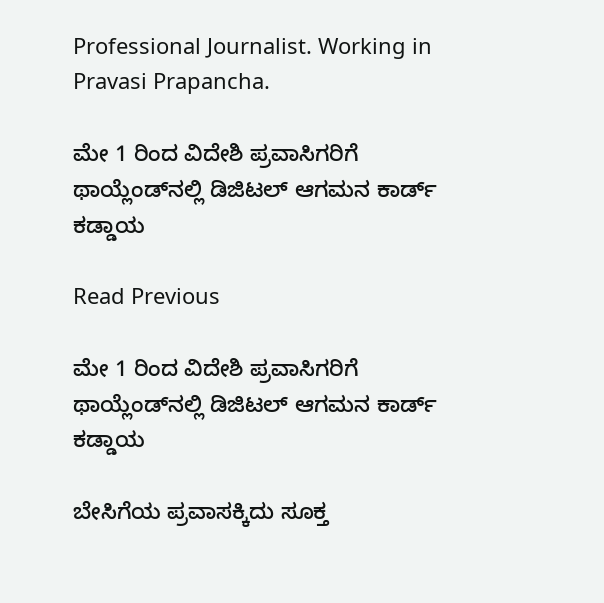Professional Journalist. Working in Pravasi Prapancha.

ಮೇ 1 ರಿಂದ ವಿದೇಶಿ ಪ್ರವಾಸಿಗರಿಗೆ ಥಾಯ್ಲೆಂಡ್‌ನಲ್ಲಿ ಡಿಜಿಟಲ್ ಆಗಮನ ಕಾರ್ಡ್ ಕಡ್ಡಾಯ

Read Previous

ಮೇ 1 ರಿಂದ ವಿದೇಶಿ ಪ್ರವಾಸಿಗರಿಗೆ ಥಾಯ್ಲೆಂಡ್‌ನಲ್ಲಿ ಡಿಜಿಟಲ್ ಆಗಮನ ಕಾರ್ಡ್ ಕಡ್ಡಾಯ

ಬೇಸಿಗೆಯ ಪ್ರವಾಸಕ್ಕಿದು ಸೂಕ್ತ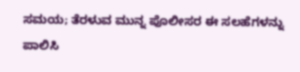ಸಮಯ; ತೆರಳುವ ಮುನ್ನ ಪೊಲೀಸರ ಈ ಸಲಹೆಗಳನ್ನು ಪಾಲಿಸಿ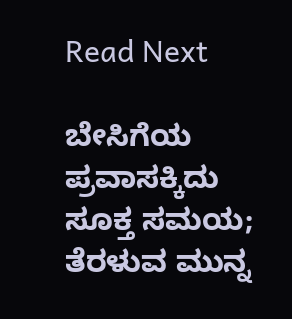Read Next

ಬೇಸಿಗೆಯ ಪ್ರವಾಸಕ್ಕಿದು ಸೂಕ್ತ ಸಮಯ; ತೆರಳುವ ಮುನ್ನ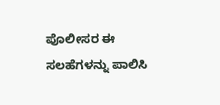ಪೊಲೀಸರ ಈ ಸಲಹೆಗಳನ್ನು ಪಾಲಿಸಿ